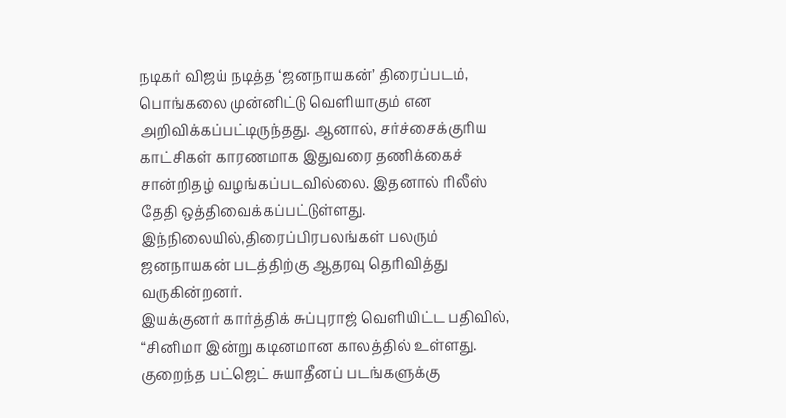நடிகர் விஜய் நடித்த ‘ஜனநாயகன்’ திரைப்படம், பொங்கலை முன்னிட்டு வெளியாகும் என அறிவிக்கப்பட்டிருந்தது. ஆனால், சர்ச்சைக்குரிய காட்சிகள் காரணமாக இதுவரை தணிக்கைச் சான்றிதழ் வழங்கப்படவில்லை. இதனால் ரிலீஸ் தேதி ஒத்திவைக்கப்பட்டுள்ளது. இந்நிலையில்,திரைப்பிரபலங்கள் பலரும் ஜனநாயகன் படத்திற்கு ஆதரவு தெரிவித்து வருகின்றனர்.
இயக்குனர் கார்த்திக் சுப்புராஜ் வெளியிட்ட பதிவில்,
“சினிமா இன்று கடினமான காலத்தில் உள்ளது. குறைந்த பட்ஜெட் சுயாதீனப் படங்களுக்கு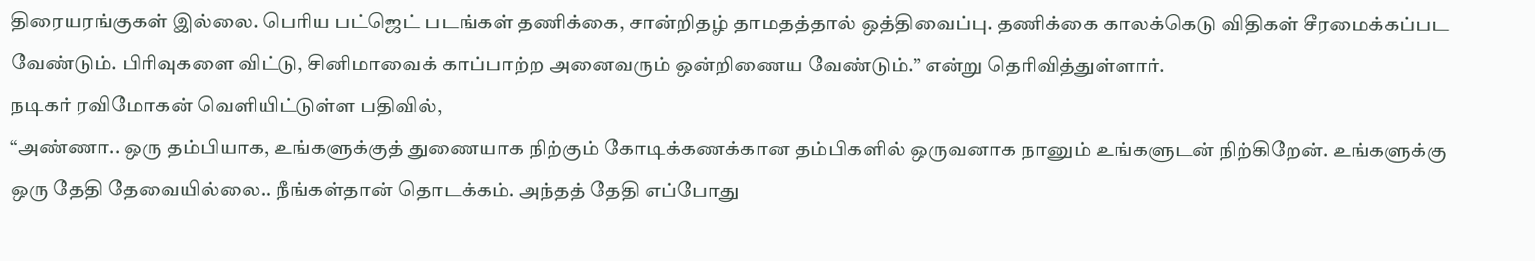திரையரங்குகள் இல்லை. பெரிய பட்ஜெட் படங்கள் தணிக்கை, சான்றிதழ் தாமதத்தால் ஒத்திவைப்பு. தணிக்கை காலக்கெடு விதிகள் சீரமைக்கப்பட வேண்டும். பிரிவுகளை விட்டு, சினிமாவைக் காப்பாற்ற அனைவரும் ஒன்றிணைய வேண்டும்.” என்று தெரிவித்துள்ளார்.
நடிகர் ரவிமோகன் வெளியிட்டுள்ள பதிவில்,
“அண்ணா.. ஒரு தம்பியாக, உங்களுக்குத் துணையாக நிற்கும் கோடிக்கணக்கான தம்பிகளில் ஒருவனாக நானும் உங்களுடன் நிற்கிறேன். உங்களுக்கு ஒரு தேதி தேவையில்லை.. நீங்கள்தான் தொடக்கம். அந்தத் தேதி எப்போது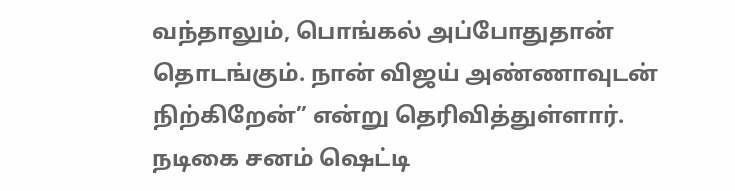வந்தாலும், பொங்கல் அப்போதுதான் தொடங்கும். நான் விஜய் அண்ணாவுடன் நிற்கிறேன்” என்று தெரிவித்துள்ளார்.
நடிகை சனம் ஷெட்டி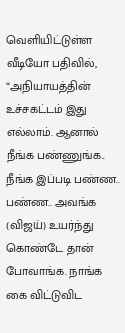வெளியிட்டுள்ள வீடியோ பதிவில், “அநியாயத்தின் உச்சகட்டம் இது எல்லாம். ஆனால் நீங்க பண்ணுங்க.. நீங்க இப்படி பண்ண.. பண்ண.. அவங்க (விஜய்) உயர்ந்து கொண்டே தான் போவாங்க. நாங்க கை விட்டுவிட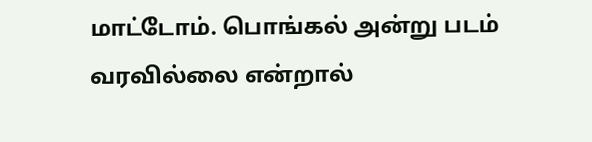மாட்டோம். பொங்கல் அன்று படம் வரவில்லை என்றால்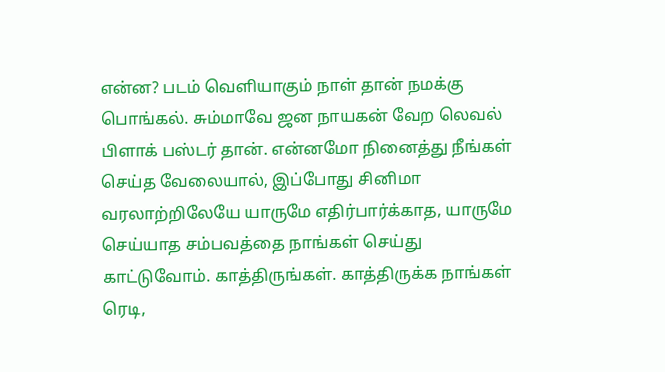என்ன? படம் வெளியாகும் நாள் தான் நமக்கு பொங்கல். சும்மாவே ஜன நாயகன் வேற லெவல் பிளாக் பஸ்டர் தான். என்னமோ நினைத்து நீங்கள் செய்த வேலையால், இப்போது சினிமா வரலாற்றிலேயே யாருமே எதிர்பார்க்காத, யாருமே செய்யாத சம்பவத்தை நாங்கள் செய்து காட்டுவோம். காத்திருங்கள். காத்திருக்க நாங்கள் ரெடி,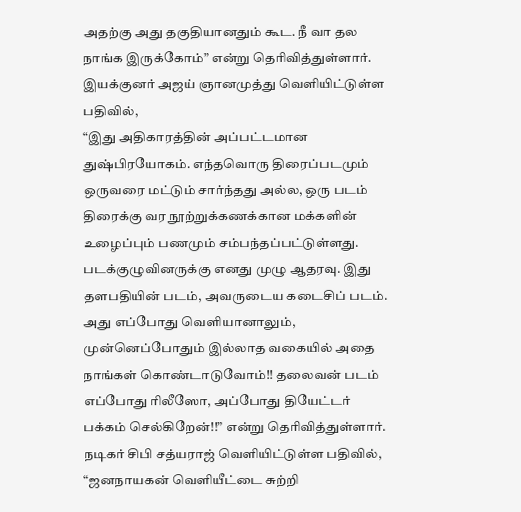அதற்கு அது தகுதியானதும் கூட. நீ வா தல நாங்க இருக்கோம்” என்று தெரிவித்துள்ளார்.
இயக்குனர் அஜய் ஞானமுத்து வெளியிட்டுள்ள பதிவில்,
“இது அதிகாரத்தின் அப்பட்டமான துஷ்பிரயோகம். எந்தவொரு திரைப்படமும் ஒருவரை மட்டும் சார்ந்தது அல்ல, ஒரு படம் திரைக்கு வர நூற்றுக்கணக்கான மக்களின் உழைப்பும் பணமும் சம்பந்தப்பட்டுள்ளது. படக்குழுவினருக்கு எனது முழு ஆதரவு. இது தளபதியின் படம், அவருடைய கடைசிப் படம். அது எப்போது வெளியானாலும், முன்னெப்போதும் இல்லாத வகையில் அதை நாங்கள் கொண்டாடுவோம்!! தலைவன் படம் எப்போது ரிலீஸோ, அப்போது தியேட்டர் பக்கம் செல்கிறேன்!!” என்று தெரிவித்துள்ளார்.
நடிகர் சிபி சத்யராஜ் வெளியிட்டுள்ள பதிவில்,
“ஜனநாயகன் வெளியீட்டை சுற்றி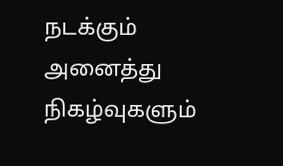நடக்கும் அனைத்து நிகழ்வுகளும்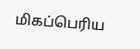மிகப்பெரிய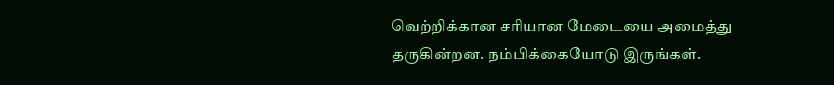வெற்றிக்கான சரியான மேடையை அமைத்து தருகின்றன. நம்பிக்கையோடு இருங்கள்.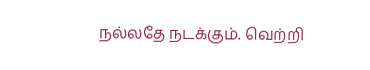நல்லதே நடக்கும். வெற்றி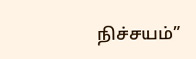நிச்சயம்”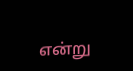என்று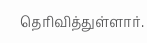தெரிவித்துள்ளார்.